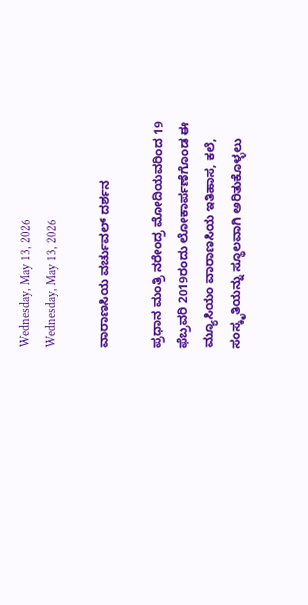Wednesday, May 13, 2026
Wednesday, May 13, 2026

ವಾರಾಣಸಿಯ ವರ್ಚುವಲ್‌ ದರ್ಶನ

ಪ್ರಧಾನ ಮಂತ್ರಿ ನರೇಂದ್ರ ಮೋದಿಯವರಿಂದ 19 ಫೆಬ್ರವರಿ 2019ರಂದು ಲೋಕಾರ್ಪಣೆಗೊಂಡ ಈ ಮ್ಯೂಸಿಯಂ ವಾರಾಣಸಿಯ ಇತಿಹಾಸ, ಕಲೆ, ಸಂಸ್ಕೃತಿಯನ್ನು ಸ್ಥೂಲವಾಗಿ ಅರಿತುಕೊಳ್ಳಲು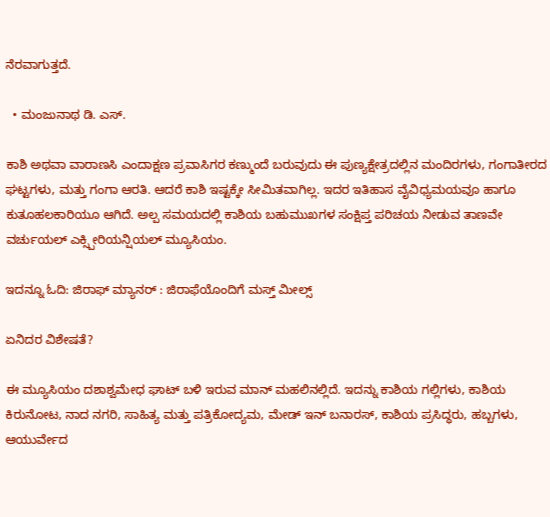ನೆರವಾಗುತ್ತದೆ.

  • ಮಂಜುನಾಥ ಡಿ. ಎಸ್.

ಕಾಶಿ ಅಥವಾ ವಾರಾಣಸಿ ಎಂದಾಕ್ಷಣ ಪ್ರವಾಸಿಗರ ಕಣ್ಮುಂದೆ ಬರುವುದು ಈ ಪುಣ್ಯಕ್ಷೇತ್ರದಲ್ಲಿನ ಮಂದಿರಗಳು, ಗಂಗಾತೀರದ ಘಟ್ಟಗಳು, ಮತ್ತು ಗಂಗಾ ಆರತಿ. ಆದರೆ ಕಾಶಿ ಇಷ್ಟಕ್ಕೇ ಸೀಮಿತವಾಗಿಲ್ಲ. ಇದರ ಇತಿಹಾಸ ವೈವಿಧ್ಯಮಯವೂ ಹಾಗೂ ಕುತೂಹಲಕಾರಿಯೂ ಆಗಿದೆ. ಅಲ್ಪ ಸಮಯದಲ್ಲಿ ಕಾಶಿಯ ಬಹುಮುಖಗಳ ಸಂಕ್ಷಿಪ್ತ ಪರಿಚಯ ನೀಡುವ ತಾಣವೇ ವರ್ಚುಯಲ್ ಎಕ್ಸ್ಪೀರಿಯನ್ಷಿಯಲ್ ಮ್ಯೂಸಿಯಂ.

ಇದನ್ನೂ ಓದಿ: ಜಿರಾಫ್ ಮ್ಯಾನರ್ : ಜಿರಾಫೆಯೊಂದಿಗೆ ಮಸ್ತ್‌ ಮೀಲ್ಸ್‌

ಏನಿದರ ವಿಶೇಷತೆ?

ಈ ಮ್ಯೂಸಿಯಂ ದಶಾಶ್ವಮೇಧ ಘಾಟ್ ಬಳಿ ಇರುವ ಮಾನ್ ಮಹಲಿನಲ್ಲಿದೆ. ಇದನ್ನು ಕಾಶಿಯ ಗಲ್ಲಿಗಳು, ಕಾಶಿಯ ಕಿರುನೋಟ, ನಾದ ನಗರಿ, ಸಾಹಿತ್ಯ ಮತ್ತು ಪತ್ರಿಕೋದ್ಯಮ, ಮೇಡ್ ಇನ್ ಬನಾರಸ್, ಕಾಶಿಯ ಪ್ರಸಿದ್ಧರು, ಹಬ್ಬಗಳು, ಆಯುರ್ವೇದ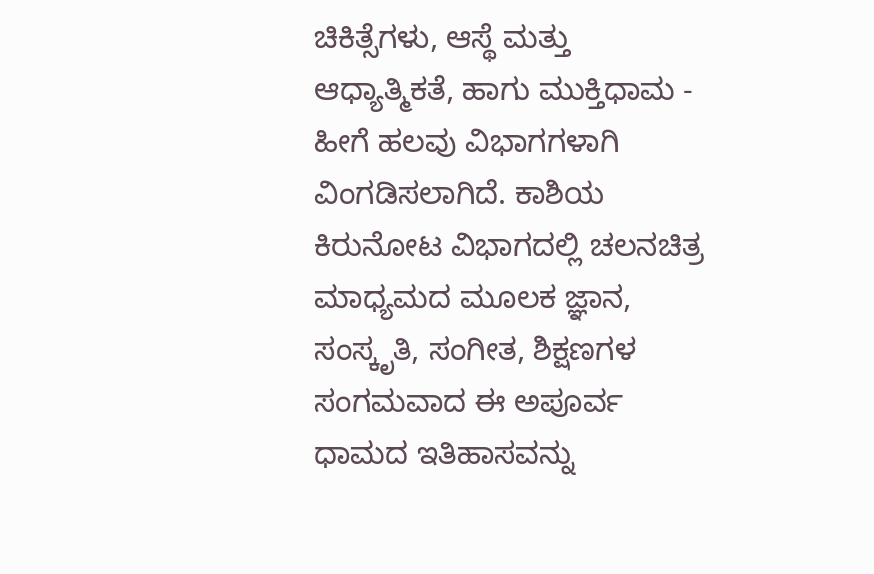ಚಿಕಿತ್ಸೆಗಳು, ಆಸ್ಥೆ ಮತ್ತು ಆಧ್ಯಾತ್ಮಿಕತೆ, ಹಾಗು ಮುಕ್ತಿಧಾಮ - ಹೀಗೆ ಹಲವು ವಿಭಾಗಗಳಾಗಿ ವಿಂಗಡಿಸಲಾಗಿದೆ. ಕಾಶಿಯ ಕಿರುನೋಟ ವಿಭಾಗದಲ್ಲಿ ಚಲನಚಿತ್ರ ಮಾಧ್ಯಮದ ಮೂಲಕ ಜ್ಞಾನ, ಸಂಸ್ಕೃತಿ, ಸಂಗೀತ, ಶಿಕ್ಷಣಗಳ ಸಂಗಮವಾದ ಈ ಅಪೂರ್ವ ಧಾಮದ ಇತಿಹಾಸವನ್ನು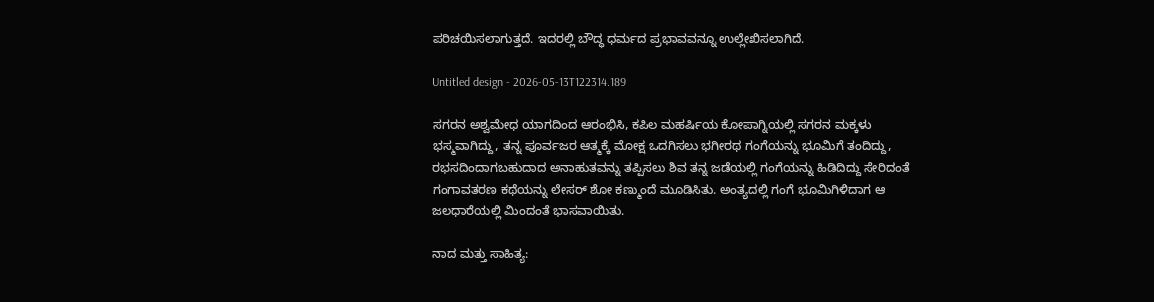ಪರಿಚಯಿಸಲಾಗುತ್ತದೆ. ಇದರಲ್ಲಿ ಬೌದ್ಧ ಧರ್ಮದ ಪ್ರಭಾವವನ್ನೂ ಉಲ್ಲೇಖಿಸಲಾಗಿದೆ.

Untitled design - 2026-05-13T122314.189

ಸಗರನ ಅಶ್ವಮೇಧ ಯಾಗದಿಂದ ಆರಂಭಿಸಿ, ಕಪಿಲ ಮಹರ್ಷಿಯ ಕೋಪಾಗ್ನಿಯಲ್ಲಿ ಸಗರನ ಮಕ್ಕಳು ಭಸ್ಮವಾಗಿದ್ದು, ತನ್ನ ಪೂರ್ವಜರ ಆತ್ಮಕ್ಕೆ ಮೋಕ್ಷ ಒದಗಿಸಲು ಭಗೀರಥ ಗಂಗೆಯನ್ನು ಭೂಮಿಗೆ ತಂದಿದ್ದು, ರಭಸದಿಂದಾಗಬಹುದಾದ ಅನಾಹುತವನ್ನು ತಪ್ಪಿಸಲು ಶಿವ ತನ್ನ ಜಡೆಯಲ್ಲಿ ಗಂಗೆಯನ್ನು ಹಿಡಿದಿದ್ದು ಸೇರಿದಂತೆ ಗಂಗಾವತರಣ ಕಥೆಯನ್ನು ಲೇಸರ್ ಶೋ ಕಣ್ಮುಂದೆ ಮೂಡಿಸಿತು. ಅಂತ್ಯದಲ್ಲಿ ಗಂಗೆ ಭೂಮಿಗಿಳಿದಾಗ ಆ ಜಲಧಾರೆಯಲ್ಲಿ ಮಿಂದಂತೆ ಭಾಸವಾಯಿತು.

ನಾದ ಮತ್ತು ಸಾಹಿತ್ಯ: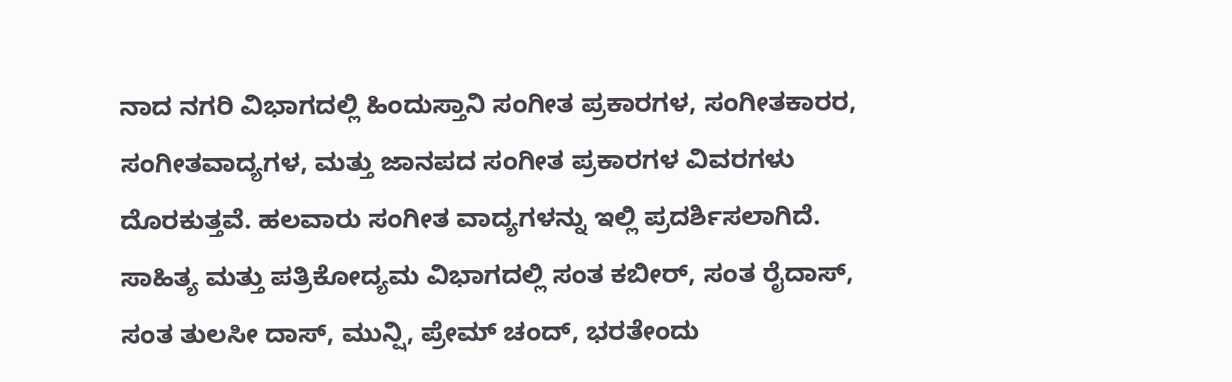ನಾದ ನಗರಿ ವಿಭಾಗದಲ್ಲಿ ಹಿಂದುಸ್ತಾನಿ ಸಂಗೀತ ಪ್ರಕಾರಗಳ, ಸಂಗೀತಕಾರರ, ಸಂಗೀತವಾದ್ಯಗಳ, ಮತ್ತು ಜಾನಪದ ಸಂಗೀತ ಪ್ರಕಾರಗಳ ವಿವರಗಳು ದೊರಕುತ್ತವೆ. ಹಲವಾರು ಸಂಗೀತ ವಾದ್ಯಗಳನ್ನು ಇಲ್ಲಿ ಪ್ರದರ್ಶಿಸಲಾಗಿದೆ. ಸಾಹಿತ್ಯ ಮತ್ತು ಪತ್ರಿಕೋದ್ಯಮ ವಿಭಾಗದಲ್ಲಿ ಸಂತ ಕಬೀರ್, ಸಂತ ರೈದಾಸ್, ಸಂತ ತುಲಸೀ ದಾಸ್, ಮುನ್ಷಿ, ಪ್ರೇಮ್ ಚಂದ್, ಭರತೇಂದು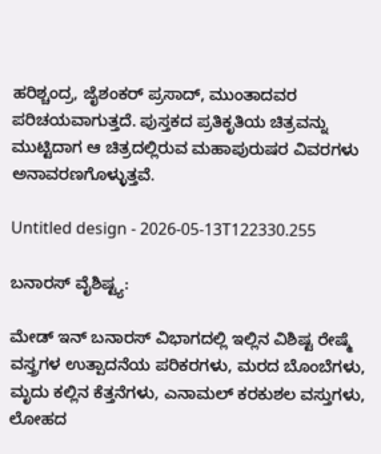ಹರಿಶ್ಚಂದ್ರ, ಜೈಶಂಕರ್ ಪ್ರಸಾದ್, ಮುಂತಾದವರ ಪರಿಚಯವಾಗುತ್ತದೆ. ಪುಸ್ತಕದ ಪ್ರತಿಕೃತಿಯ ಚಿತ್ರವನ್ನು ಮುಟ್ಟಿದಾಗ ಆ ಚಿತ್ರದಲ್ಲಿರುವ ಮಹಾಪುರುಷರ ವಿವರಗಳು ಅನಾವರಣಗೊಳ್ಳುತ್ತವೆ.

Untitled design - 2026-05-13T122330.255

ಬನಾರಸ್‌ ವೈಶಿಷ್ಟ್ಯ:

ಮೇಡ್ ಇನ್ ಬನಾರಸ್ ವಿಭಾಗದಲ್ಲಿ ಇಲ್ಲಿನ ವಿಶಿಷ್ಟ ರೇಷ್ಮೆ ವಸ್ತ್ರಗಳ ಉತ್ಪಾದನೆಯ ಪರಿಕರಗಳು, ಮರದ ಬೊಂಬೆಗಳು, ಮೃದು ಕಲ್ಲಿನ ಕೆತ್ತನೆಗಳು, ಎನಾಮಲ್ ಕರಕುಶಲ ವಸ್ತುಗಳು, ಲೋಹದ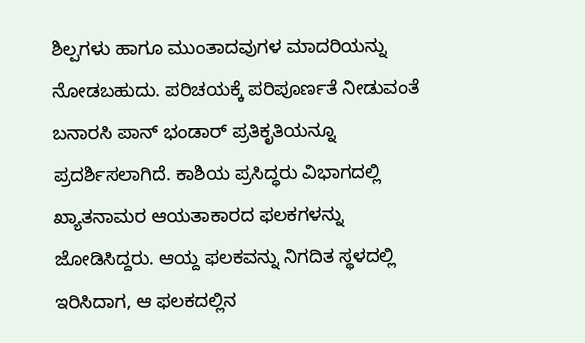ಶಿಲ್ಪಗಳು ಹಾಗೂ ಮುಂತಾದವುಗಳ ಮಾದರಿಯನ್ನು ನೋಡಬಹುದು. ಪರಿಚಯಕ್ಕೆ ಪರಿಪೂರ್ಣತೆ ನೀಡುವಂತೆ ಬನಾರಸಿ ಪಾನ್ ಭಂಡಾರ್ ಪ್ರತಿಕೃತಿಯನ್ನೂ ಪ್ರದರ್ಶಿಸಲಾಗಿದೆ. ಕಾಶಿಯ ಪ್ರಸಿದ್ಧರು ವಿಭಾಗದಲ್ಲಿ ಖ್ಯಾತನಾಮರ ಆಯತಾಕಾರದ ಫಲಕಗಳನ್ನು ಜೋಡಿಸಿದ್ದರು. ಆಯ್ದ ಫಲಕವನ್ನು ನಿಗದಿತ ಸ್ಥಳದಲ್ಲಿ ಇರಿಸಿದಾಗ, ಆ ಫಲಕದಲ್ಲಿನ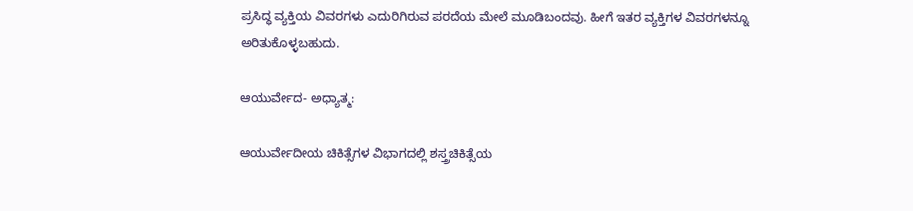ಪ್ರಸಿದ್ಧ ವ್ಯಕ್ತಿಯ ವಿವರಗಳು ಎದುರಿಗಿರುವ ಪರದೆಯ ಮೇಲೆ ಮೂಡಿಬಂದವು. ಹೀಗೆ ಇತರ ವ್ಯಕ್ತಿಗಳ ವಿವರಗಳನ್ನೂ ಅರಿತುಕೊಳ್ಳಬಹುದು.

ಆಯುರ್ವೇದ- ಅಧ್ಯಾತ್ಮ:

ಆಯುರ್ವೇದೀಯ ಚಿಕಿತ್ಸೆಗಳ ವಿಭಾಗದಲ್ಲಿ ಶಸ್ತ್ರಚಿಕಿತ್ಸೆಯ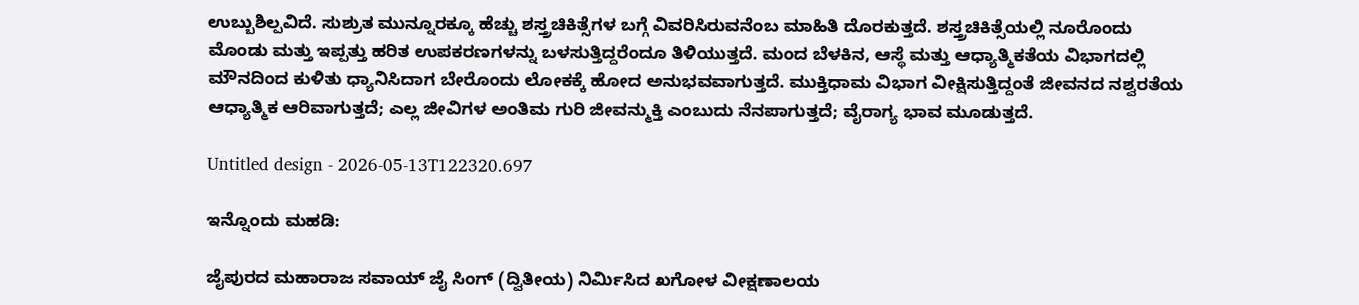ಉಬ್ಬುಶಿಲ್ಪವಿದೆ. ಸುಶ್ರುತ ಮುನ್ನೂರಕ್ಕೂ ಹೆಚ್ಚು ಶಸ್ತ್ರಚಿಕಿತ್ಸೆಗಳ ಬಗ್ಗೆ ವಿವರಿಸಿರುವನೆಂಬ ಮಾಹಿತಿ ದೊರಕುತ್ತದೆ. ಶಸ್ತ್ರಚಿಕಿತ್ಸೆಯಲ್ಲಿ ನೂರೊಂದು ಮೊಂಡು ಮತ್ತು ಇಪ್ಪತ್ತು ಹರಿತ ಉಪಕರಣಗಳನ್ನು ಬಳಸುತ್ತಿದ್ದರೆಂದೂ ತಿಳಿಯುತ್ತದೆ. ಮಂದ ಬೆಳಕಿನ, ಆಸ್ಥೆ ಮತ್ತು ಆಧ್ಯಾತ್ಮಿಕತೆಯ ವಿಭಾಗದಲ್ಲಿ ಮೌನದಿಂದ ಕುಳಿತು ಧ್ಯಾನಿಸಿದಾಗ ಬೇರೊಂದು ಲೋಕಕ್ಕೆ ಹೋದ ಅನುಭವವಾಗುತ್ತದೆ. ಮುಕ್ತಿಧಾಮ ವಿಭಾಗ ವೀಕ್ಷಿಸುತ್ತಿದ್ದಂತೆ ಜೀವನದ ನಶ್ವರತೆಯ ಆಧ್ಯಾತ್ಮಿಕ ಆರಿವಾಗುತ್ತದೆ; ಎಲ್ಲ ಜೀವಿಗಳ ಅಂತಿಮ ಗುರಿ ಜೀವನ್ಮುಕ್ತಿ ಎಂಬುದು ನೆನಪಾಗುತ್ತದೆ; ವೈರಾಗ್ಯ ಭಾವ ಮೂಡುತ್ತದೆ.

Untitled design - 2026-05-13T122320.697

ಇನ್ನೊಂದು ಮಹಡಿ:

ಜೈಪುರದ ಮಹಾರಾಜ ಸವಾಯ್ ಜೈ ಸಿಂಗ್ (ದ್ವಿತೀಯ) ನಿರ್ಮಿಸಿದ ಖಗೋಳ ವೀಕ್ಷಣಾಲಯ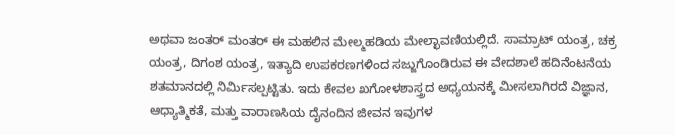ಅಥವಾ ಜಂತರ್ ಮಂತರ್ ಈ ಮಹಲಿನ ಮೇಲ್ಮಹಡಿಯ ಮೇಲ್ಛಾವಣಿಯಲ್ಲಿದೆ. ಸಾಮ್ರಾಟ್ ಯಂತ್ರ, ಚಕ್ರ ಯಂತ್ರ, ದಿಗಂಶ ಯಂತ್ರ, ಇತ್ಯಾದಿ ಉಪಕರಣಗಳಿಂದ ಸಜ್ಜುಗೊಂಡಿರುವ ಈ ವೇದಶಾಲೆ ಹದಿನೆಂಟನೆಯ ಶತಮಾನದಲ್ಲಿ ನಿರ್ಮಿಸಲ್ಪಟ್ಟಿತು. ಇದು ಕೇವಲ ಖಗೋಳಶಾಸ್ತ್ರದ ಅಧ್ಯಯನಕ್ಕೆ ಮೀಸಲಾಗಿರದೆ ವಿಜ್ಞಾನ, ಆಧ್ಯಾತ್ಮಿಕತೆ, ಮತ್ತು ವಾರಾಣಸಿಯ ದೈನಂದಿನ ಜೀವನ ಇವುಗಳ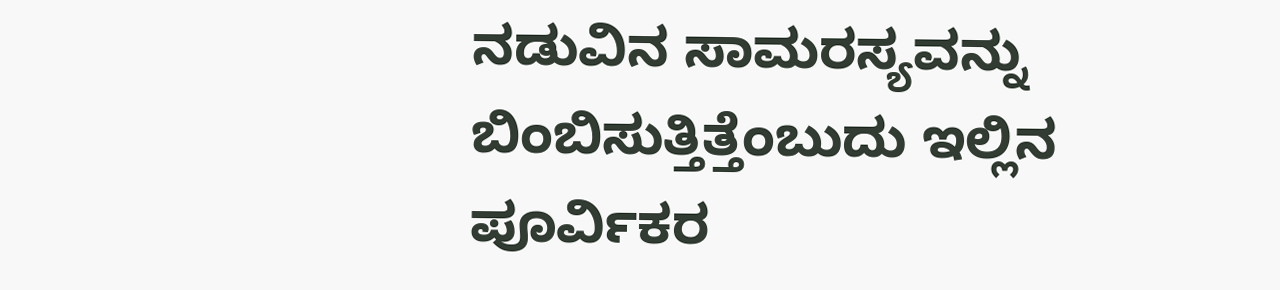ನಡುವಿನ ಸಾಮರಸ್ಯವನ್ನು ಬಿಂಬಿಸುತ್ತಿತ್ತೆಂಬುದು ಇಲ್ಲಿನ ಪೂರ್ವಿಕರ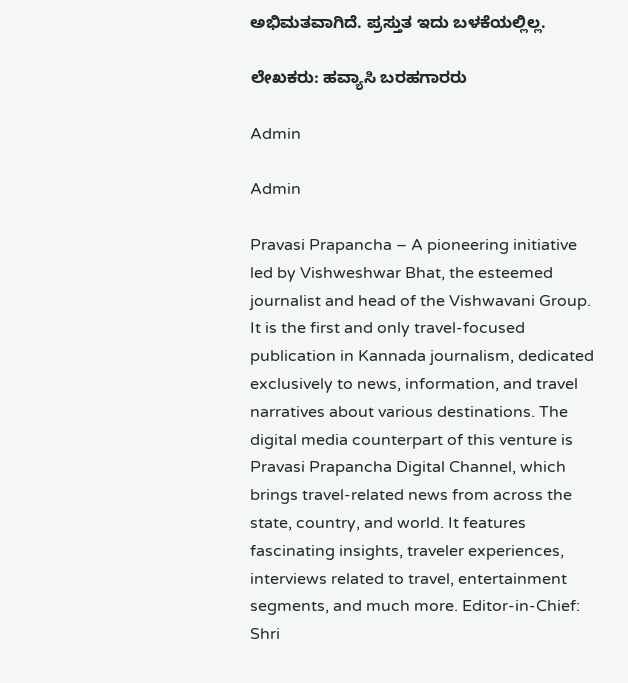ಅಭಿಮತವಾಗಿದೆ. ಪ್ರಸ್ತುತ ಇದು ಬಳಕೆಯಲ್ಲಿಲ್ಲ.

ಲೇಖಕರು: ಹವ್ಯಾಸಿ ಬರಹಗಾರರು

Admin

Admin

Pravasi Prapancha – A pioneering initiative led by Vishweshwar Bhat, the esteemed journalist and head of the Vishwavani Group. It is the first and only travel-focused publication in Kannada journalism, dedicated exclusively to news, information, and travel narratives about various destinations. The digital media counterpart of this venture is Pravasi Prapancha Digital Channel, which brings travel-related news from across the state, country, and world. It features fascinating insights, traveler experiences, interviews related to travel, entertainment segments, and much more. Editor-in-Chief: Shri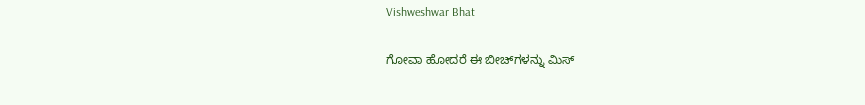Vishweshwar Bhat

ಗೋವಾ ಹೋದರೆ ಈ ಬೀಚ್‌ಗಳನ್ನು ಮಿಸ್‌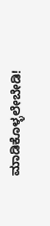ಮಾಡಿಕೊಳ್ಳಲೇಬೇಡಿ!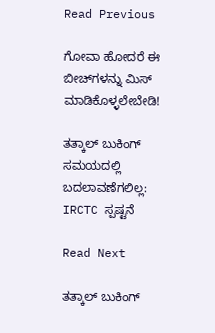Read Previous

ಗೋವಾ ಹೋದರೆ ಈ ಬೀಚ್‌ಗಳನ್ನು ಮಿಸ್‌ ಮಾಡಿಕೊಳ್ಳಲೇಬೇಡಿ!

ತತ್ಕಾಲ್ ಬುಕಿಂಗ್ ಸಮಯದಲ್ಲಿ ಬದಲಾವಣೆಗಲಿಲ್ಲ: IRCTC ಸ್ಪಷ್ಟನೆ

Read Next

ತತ್ಕಾಲ್ ಬುಕಿಂಗ್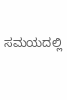ಸಮಯದಲ್ಲಿ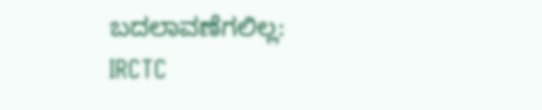ಬದಲಾವಣೆಗಲಿಲ್ಲ: IRCTC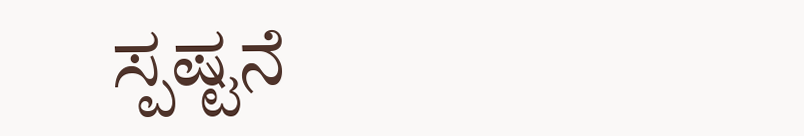ಸ್ಪಷ್ಟನೆ